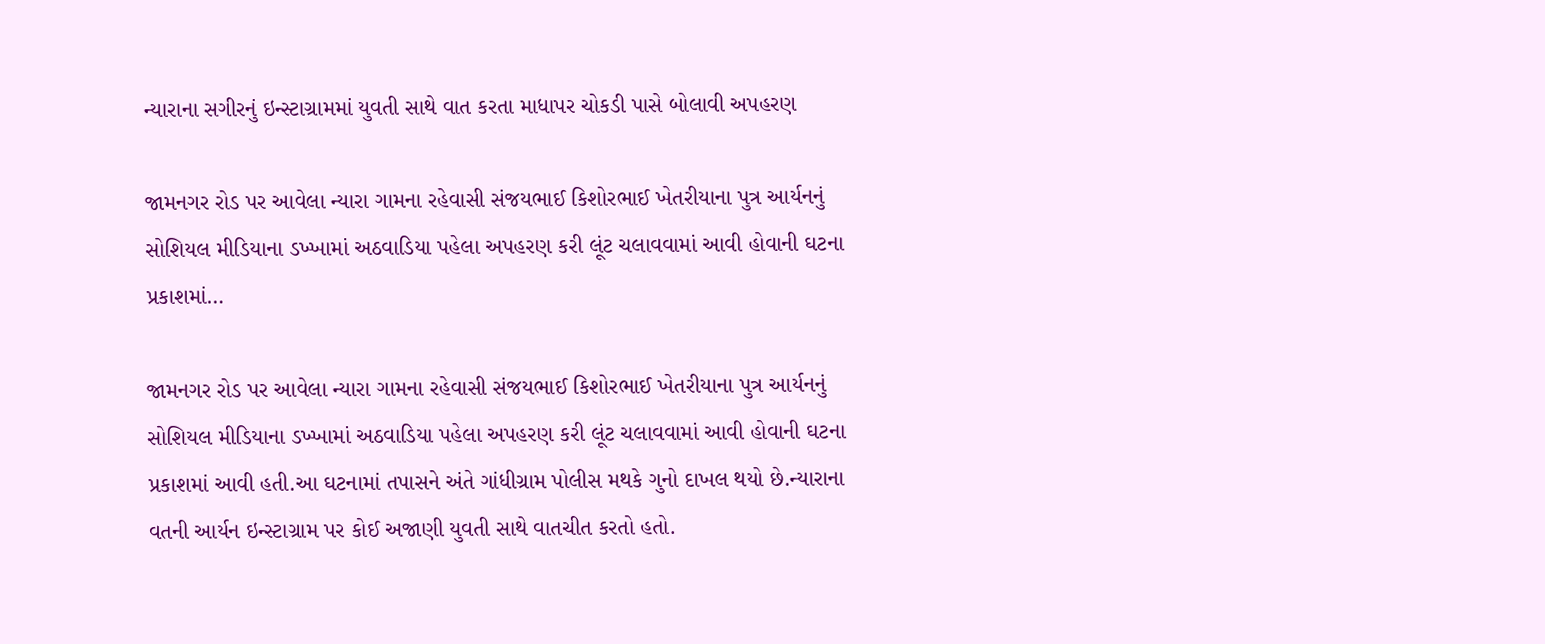ન્યારાના સગીરનું ઇન્સ્ટાગ્રામમાં યુવતી સાથે વાત કરતા માધાપર ચોકડી પાસે બોલાવી અપહરણ

જામનગર રોડ પર આવેલા ન્યારા ગામના રહેવાસી સંજયભાઈ કિશોરભાઈ ખેતરીયાના પુત્ર આર્યનનું સોશિયલ મીડિયાના ડખ્ખામાં અઠવાડિયા પહેલા અપહરણ કરી લૂંટ ચલાવવામાં આવી હોવાની ઘટના પ્રકાશમાં…

જામનગર રોડ પર આવેલા ન્યારા ગામના રહેવાસી સંજયભાઈ કિશોરભાઈ ખેતરીયાના પુત્ર આર્યનનું સોશિયલ મીડિયાના ડખ્ખામાં અઠવાડિયા પહેલા અપહરણ કરી લૂંટ ચલાવવામાં આવી હોવાની ઘટના પ્રકાશમાં આવી હતી.આ ઘટનામાં તપાસને અંતે ગાંધીગ્રામ પોલીસ મથકે ગુનો દાખલ થયો છે.ન્યારાના વતની આર્યન ઇન્સ્ટાગ્રામ પર કોઈ અજાણી યુવતી સાથે વાતચીત કરતો હતો.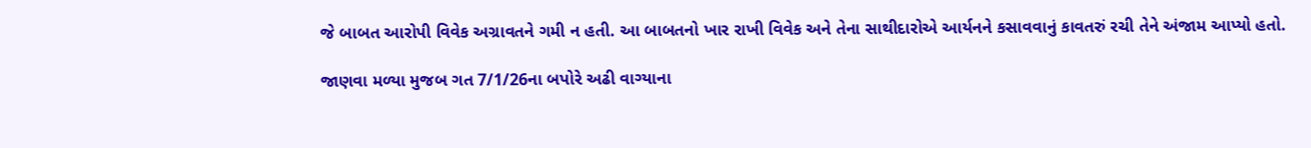જે બાબત આરોપી વિવેક અગ્રાવતને ગમી ન હતી. આ બાબતનો ખાર રાખી વિવેક અને તેના સાથીદારોએ આર્યનને કસાવવાનું કાવતરું રચી તેને અંજામ આપ્યો હતો.

જાણવા મળ્યા મુજબ ગત 7/1/26ના બપોરે અઢી વાગ્યાના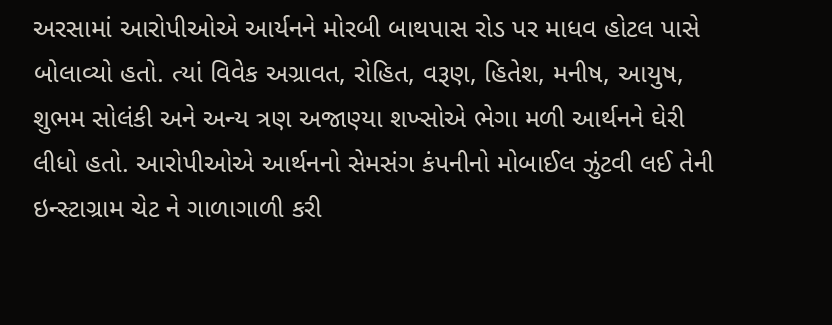અરસામાં આરોપીઓએ આર્યનને મોરબી બાથપાસ રોડ પર માધવ હોટલ પાસે બોલાવ્યો હતો. ત્યાં વિવેક અગ્રાવત, રોહિત, વરૂણ, હિતેશ, મનીષ, આયુષ, શુભમ સોલંકી અને અન્ય ત્રણ અજાણ્યા શખ્સોએ ભેગા મળી આર્થનને ઘેરી લીધો હતો. આરોપીઓએ આર્થનનો સેમસંગ કંપનીનો મોબાઈલ ઝુંટવી લઈ તેની ઇન્સ્ટાગ્રામ ચેટ ને ગાળાગાળી કરી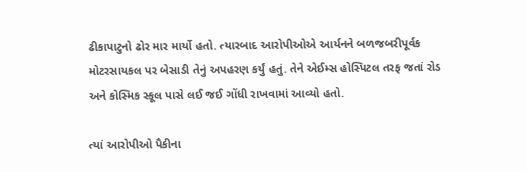ઢીકાપાટુનો ઢોર માર માર્યો હતો. ત્યારબાદ આરોપીઓએ આર્યનને બળજબરીપૂર્વક મોટરસાયકલ પર બેસાડી તેનું અપહરણ કર્યું હતું. તેને એઈમ્સ હોસ્પિટલ તરફ જતાં રોડ અને કોસ્મિક સ્કૂલ પાસે લઈ જઈ ગોંધી રાખવામાં આવ્યો હતો.

ત્યાં આરોપીઓ પૈકીના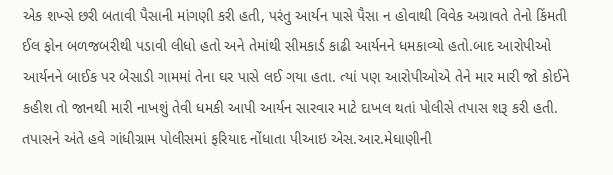એક શખ્સે છરી બતાવી પૈસાની માંગણી કરી હતી, પરંતુ આર્યન પાસે પૈસા ન હોવાથી વિવેક અગ્રાવતે તેનો કિંમતી ઈલ ફોન બળજબરીથી પડાવી લીધો હતો અને તેમાંથી સીમકાર્ડ કાઢી આર્યનને ધમકાવ્યો હતો.બાદ આરોપીઓ આર્યનને બાઈક પર બેસાડી ગામમાં તેના ઘર પાસે લઈ ગયા હતા. ત્યાં પણ આરોપીઓએ તેને માર મારી જો કોઈને કહીશ તો જાનથી મારી નાખશું તેવી ધમકી આપી આર્યન સારવાર માટે દાખલ થતાં પોલીસે તપાસ શરૂ કરી હતી. તપાસને અંતે હવે ગાંધીગ્રામ પોલીસમાં ફરિયાદ નોંધાતા પીઆઇ એસ.આર.મેઘાણીની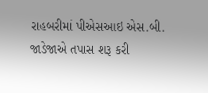રાહબરીમાં પીએસઆઇ એસ.બી. જાડેજાએ તપાસ શરૂ કરી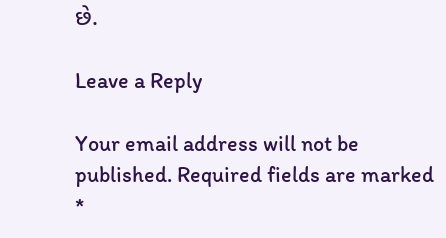છે.

Leave a Reply

Your email address will not be published. Required fields are marked *